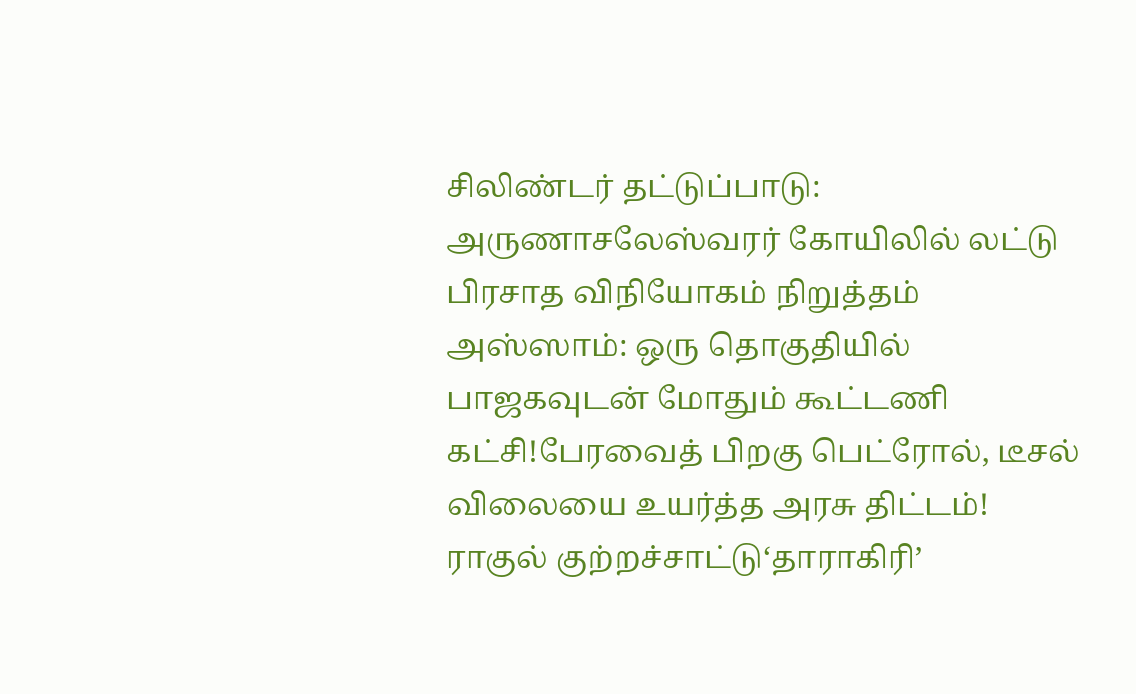சிலிண்டர் தட்டுப்பாடு: அருணாசலேஸ்வரர் கோயிலில் லட்டு பிரசாத விநியோகம் நிறுத்தம் அஸ்ஸாம்: ஒரு தொகுதியில் பாஜகவுடன் மோதும் கூட்டணி கட்சி!பேரவைத் பிறகு பெட்ரோல், டீசல் விலையை உயர்த்த அரசு திட்டம்! ராகுல் குற்றச்சாட்டு‘தாராகிரி’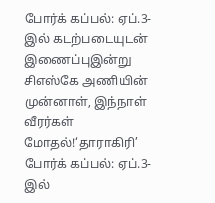போர்க் கப்பல்: ஏப்.3-இல் கடற்படையுடன் இணைப்புஇன்று சிஎஸ்கே அணியின் முன்னாள், இந்நாள் வீரர்கள் மோதல்!‘தாராகிரி’ போர்க் கப்பல்: ஏப்.3-இல்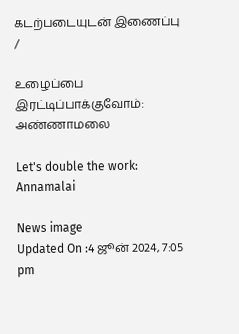கடற்படையுடன் இணைப்பு
/

உழைப்பை இரட்டிப்பாக்குவோம்: அண்ணாமலை

Let's double the work: Annamalai

News image
Updated On :4 ஜூன் 2024, 7:05 pm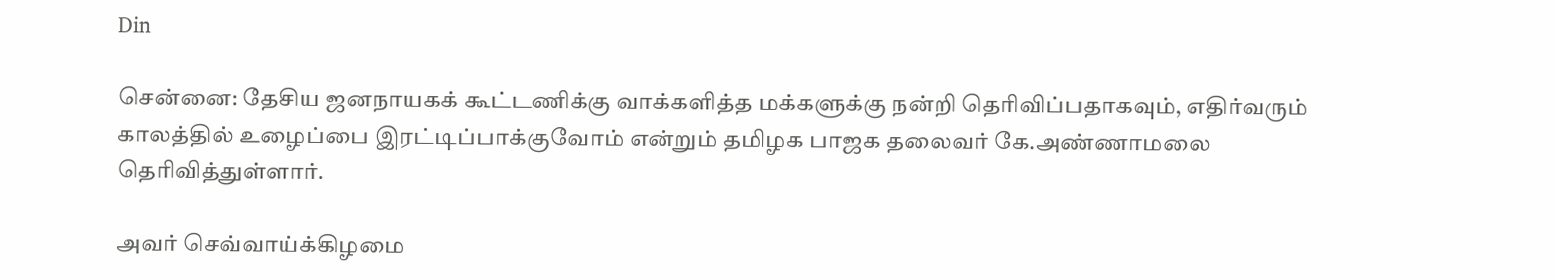Din

சென்னை: தேசிய ஜனநாயகக் கூட்டணிக்கு வாக்களித்த மக்களுக்கு நன்றி தெரிவிப்பதாகவும், எதிர்வரும் காலத்தில் உழைப்பை இரட்டிப்பாக்குவோம் என்றும் தமிழக பாஜக தலைவர் கே.அண்ணாமலை தெரிவித்துள்ளார்.

அவர் செவ்வாய்க்கிழமை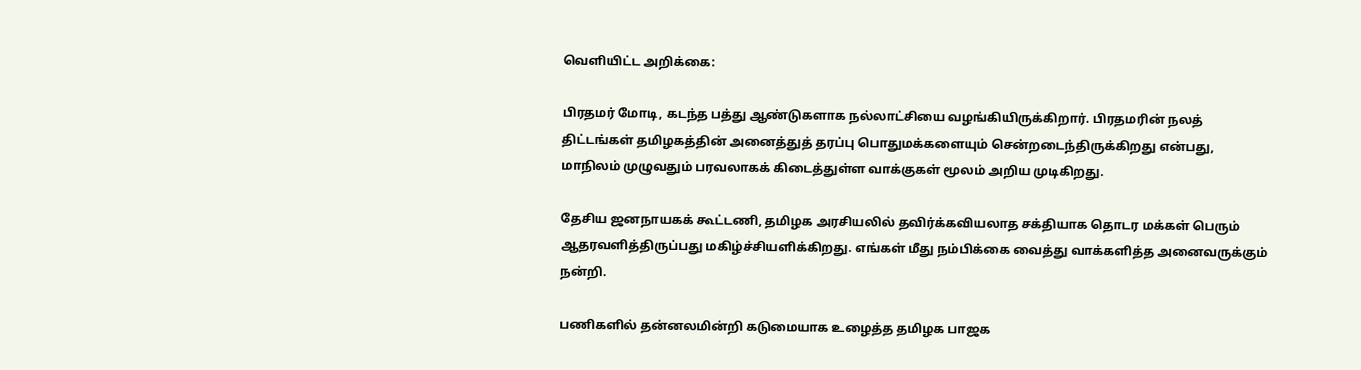வெளியிட்ட அறிக்கை:

பிரதமர் மோடி, கடந்த பத்து ஆண்டுகளாக நல்லாட்சியை வழங்கியிருக்கிறார். பிரதமரின் நலத் திட்டங்கள் தமிழகத்தின் அனைத்துத் தரப்பு பொதுமக்களையும் சென்றடைந்திருக்கிறது என்பது, மாநிலம் முழுவதும் பரவலாகக் கிடைத்துள்ள வாக்குகள் மூலம் அறிய முடிகிறது.

தேசிய ஜனநாயகக் கூட்டணி, தமிழக அரசியலில் தவிர்க்கவியலாத சக்தியாக தொடர மக்கள் பெரும் ஆதரவளித்திருப்பது மகிழ்ச்சியளிக்கிறது. எங்கள் மீது நம்பிக்கை வைத்து வாக்களித்த அனைவருக்கும் நன்றி.

பணிகளில் தன்னலமின்றி கடுமையாக உழைத்த தமிழக பாஜக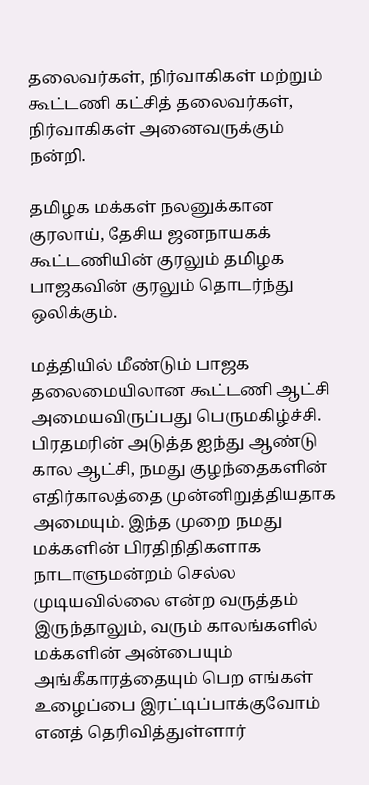தலைவர்கள், நிர்வாகிகள் மற்றும் கூட்டணி கட்சித் தலைவர்கள், நிர்வாகிகள் அனைவருக்கும் நன்றி.

தமிழக மக்கள் நலனுக்கான குரலாய், தேசிய ஜனநாயகக் கூட்டணியின் குரலும் தமிழக பாஜகவின் குரலும் தொடர்ந்து ஒலிக்கும்.

மத்தியில் மீண்டும் பாஜக தலைமையிலான கூட்டணி ஆட்சி அமையவிருப்பது பெருமகிழ்ச்சி. பிரதமரின் அடுத்த ஐந்து ஆண்டு கால ஆட்சி, நமது குழந்தைகளின் எதிர்காலத்தை முன்னிறுத்தியதாக அமையும். இந்த முறை நமது மக்களின் பிரதிநிதிகளாக நாடாளுமன்றம் செல்ல முடியவில்லை என்ற வருத்தம் இருந்தாலும், வரும் காலங்களில் மக்களின் அன்பையும் அங்கீகாரத்தையும் பெற எங்கள் உழைப்பை இரட்டிப்பாக்குவோம் எனத் தெரிவித்துள்ளார்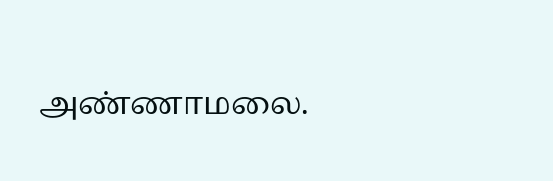அண்ணாமலை.